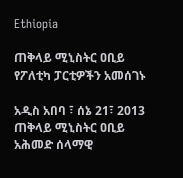Ethiopia

ጠቅላይ ሚኒስትር ዐቢይ የፖለቲካ ፓርቲዎችን አመሰገኑ

አዲስ አበባ ፣ ሰኔ 21፣ 2013 ጠቅላይ ሚኒስትር ዐቢይ አሕመድ ሰላማዊ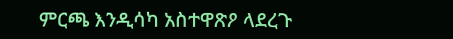ምርጫ እንዲሳካ አስተዋጽዖ ላደረጉ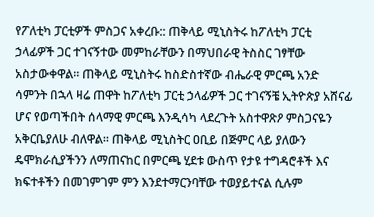የፖለቲካ ፓርቲዎች ምስጋና አቀረቡ:: ጠቅላይ ሚኒስትሩ ከፖለቲካ ፓርቲ ኃላፊዎች ጋር ተገናኝተው መምከራቸውን በማህበራዊ ትስስር ገፃቸው አስታውቀዋል። ጠቅላይ ሚኒስትሩ ከስድስተኛው ብሔራዊ ምርጫ አንድ ሳምንት በኋላ ዛሬ ጠዋት ከፖለቲካ ፓርቲ ኃላፊዎች ጋር ተገናኝቼ ኢትዮጵያ አሸናፊ ሆና የወጣችበት ሰላማዊ ምርጫ እንዲሳካ ላደረጉት አስተዋጽዖ ምስጋናዬን አቅርቤያለሁ ብለዋል። ጠቅላይ ሚኒስትር ዐቢይ በጅምር ላይ ያለውን ዴሞክራሲያችንን ለማጠናከር በምርጫ ሂደቱ ውስጥ የታዩ ተግዳሮቶች እና ክፍተቶችን በመገምገም ምን እንደተማርንባቸው ተወያይተናል ሲሉም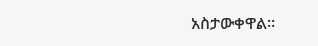አስታውቀዋል።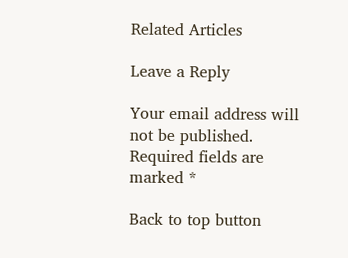Related Articles

Leave a Reply

Your email address will not be published. Required fields are marked *

Back to top button